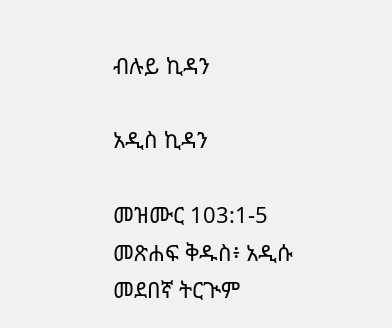ብሉይ ኪዳን

አዲስ ኪዳን

መዝሙር 103:1-5 መጽሐፍ ቅዱስ፥ አዲሱ መደበኛ ትርጒም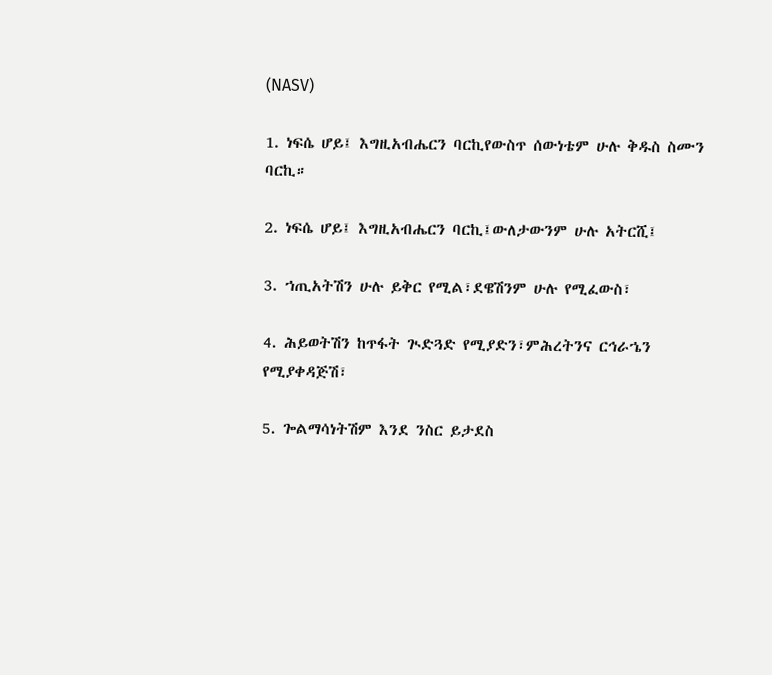(NASV)

1. ነፍሴ ሆይ፤ እግዚአብሔርን ባርኪየውስጥ ሰውነቴም ሁሉ ቅዱስ ስሙን ባርኪ።

2. ነፍሴ ሆይ፤ እግዚአብሔርን ባርኪ፤ውለታውንም ሁሉ አትርሺ፤

3. ኀጢአትሽን ሁሉ ይቅር የሚል፣ደዌሽንም ሁሉ የሚፈውስ፣

4. ሕይወትሽን ከጥፋት ጒድጓድ የሚያድን፣ምሕረትንና ርኅራኄን የሚያቀዳጅሽ፣

5. ጐልማሳነትሽም እንደ ንስር ይታደስ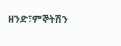ዘንድ፣ምኞትሽን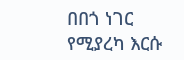በበጎ ነገር የሚያረካ እርሱ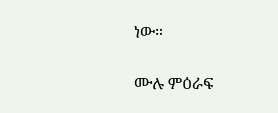ነው።

ሙሉ ምዕራፍ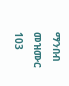ማንበብ መዝሙር 103